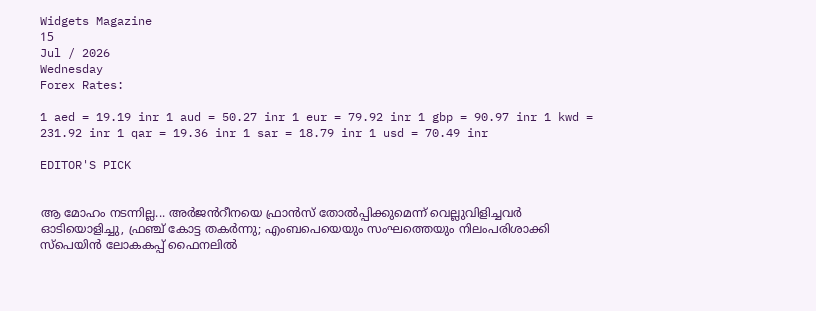Widgets Magazine
15
Jul / 2026
Wednesday
Forex Rates:

1 aed = 19.19 inr 1 aud = 50.27 inr 1 eur = 79.92 inr 1 gbp = 90.97 inr 1 kwd = 231.92 inr 1 qar = 19.36 inr 1 sar = 18.79 inr 1 usd = 70.49 inr

EDITOR'S PICK


ആ മോഹം നടന്നില്ല... അർജൻറീനയെ ഫ്രാൻസ് തോൽപ്പിക്കുമെന്ന് വെല്ലുവിളിച്ചവർ ഓടിയൊളിച്ചു, ഫ്രഞ്ച് കോട്ട തകർന്നു; എംബപെയെയും സംഘത്തെയും നിലംപരിശാക്കി സ്പെയിൻ ലോകകപ്പ് ഫൈനലിൽ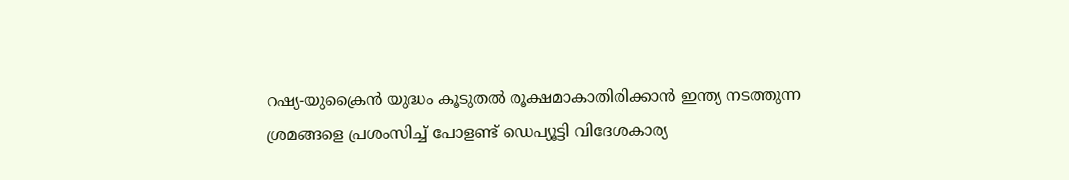റഷ്യ-യുക്രൈൻ യുദ്ധം കൂടുതൽ രൂക്ഷമാകാതിരിക്കാൻ ഇന്ത്യ നടത്തുന്ന ശ്രമങ്ങളെ പ്രശംസിച്ച് പോളണ്ട് ഡെപ്യൂട്ടി വിദേശകാര്യ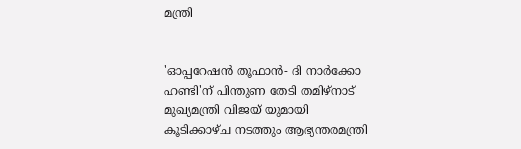മന്ത്രി


'ഓപ്പറേഷന്‍ തൂഫാന്‍- ദി നാര്‍ക്കോ ഹണ്ടി'ന് പിന്തുണ തേടി തമിഴ്‌നാട് മുഖ്യമന്ത്രി വിജയ് യുമായി കൂടിക്കാഴ്ച നടത്തും ആഭ്യന്തരമന്ത്രി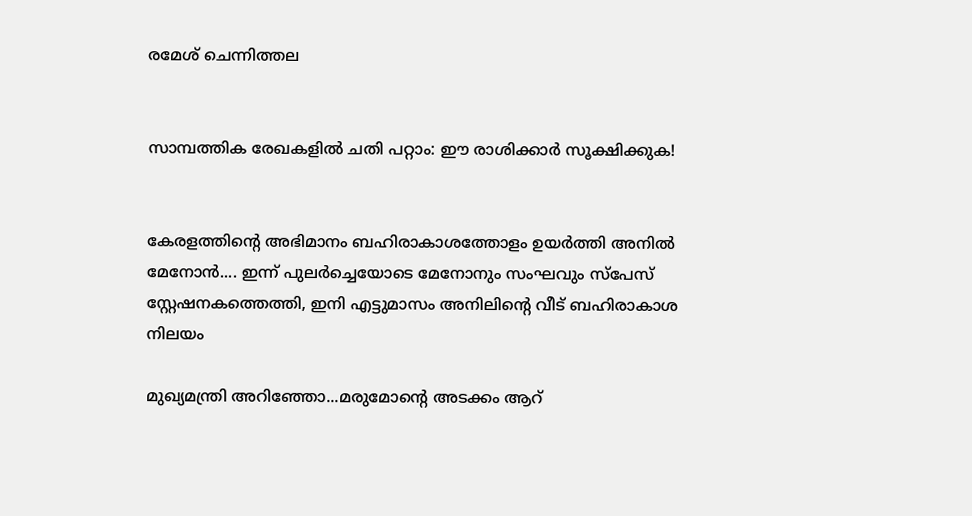രമേശ് ചെന്നിത്തല


സാമ്പത്തിക രേഖകളിൽ ചതി പറ്റാം: ഈ രാശിക്കാർ സൂക്ഷിക്കുക!


കേരളത്തിന്റെ അഭിമാനം ബഹിരാകാശത്തോളം ഉയർത്തി അനിൽ മേനോൻ.... ഇന്ന് പുലർച്ചെയോടെ മേനോനും സംഘവും സ്‌പേസ് സ്റ്റേഷനകത്തെത്തി, ഇനി എട്ടുമാസം അനിലിന്റെ വീട് ബഹിരാകാശ നിലയം

മുഖ്യമന്ത്രി അറിഞ്ഞോ...മരുമോന്റെ അടക്കം ആറ്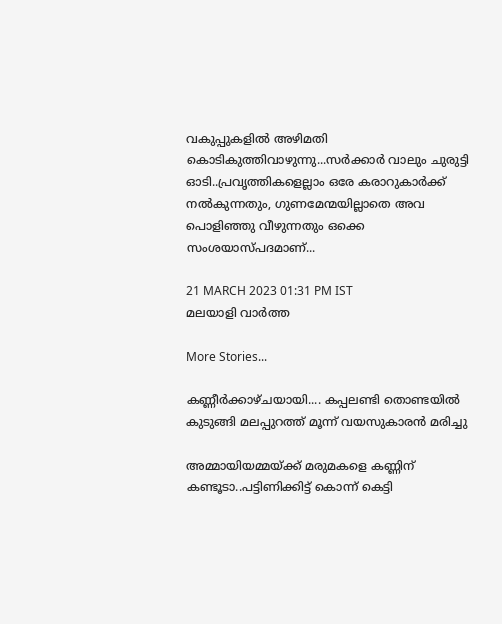വകുപ്പുകളില്‍ അഴിമതി കൊടികുത്തിവാഴുന്നു...സര്‍ക്കാര്‍ വാലും ചുരുട്ടി ഓടി..പ്രവൃത്തികളെല്ലാം ഒരേ കരാറുകാര്‍ക്ക് നല്‍കുന്നതും, ഗുണമേന്മയില്ലാതെ അവ പൊളിഞ്ഞു വീഴുന്നതും ഒക്കെ സംശയാസ്പദമാണ്...

21 MARCH 2023 01:31 PM IST
മലയാളി വാര്‍ത്ത

More Stories...

കണ്ണീർക്കാഴ്ചയായി.... കപ്പലണ്ടി തൊണ്ടയിൽ കുടുങ്ങി മലപ്പുറത്ത് മൂന്ന് വയസുകാരൻ മരിച്ചു

അമ്മായിയമ്മയ്ക്ക് മരുമകളെ കണ്ണിന് കണ്ടൂടാ..പട്ടിണിക്കിട്ട് കൊന്ന് കെട്ടി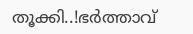തൂക്കി..!ഭർത്താവ്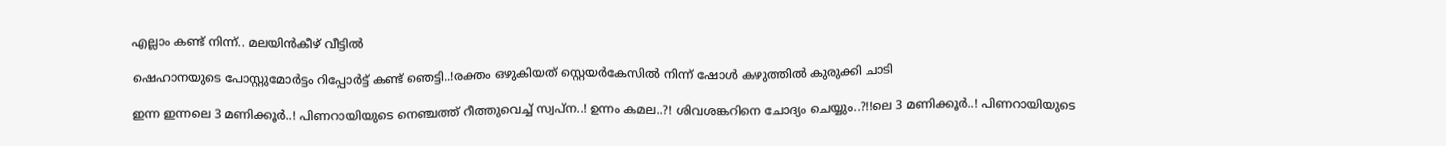എല്ലാം കണ്ട് നിന്ന്.. മലയിൻകീഴ് വീട്ടിൽ

ഷെഹാനയുടെ പോസ്റ്റുമോര്‍ട്ടം റിപ്പോര്‍ട്ട് കണ്ട് ഞെട്ടി..!രക്തം ഒഴുകിയത് സ്റ്റെയര്‍കേസില്‍ നിന്ന് ഷോൾ കഴുത്തിൽ കുരുക്കി ചാടി

ഇന്ന ഇന്നലെ 3 മണിക്കൂർ..! പിണറായിയുടെ നെഞ്ചത്ത് റീത്തുവെച്ച് സ്വപ്ന..! ഉന്നം കമല..?! ശിവശങ്കറിനെ ചോദ്യം ചെയ്യും..?!!ലെ 3 മണിക്കൂർ..! പിണറായിയുടെ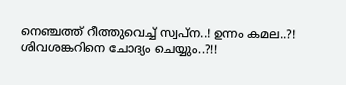നെഞ്ചത്ത് റീത്തുവെച്ച് സ്വപ്ന..! ഉന്നം കമല..?! ശിവശങ്കറിനെ ചോദ്യം ചെയ്യും..?!!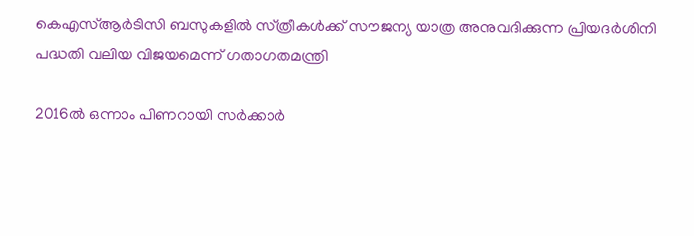കെഎസ്‌ആർടിസി ബസുകളിൽ സ്‌ത്രീകൾക്ക് സൗജന്യ യാത്ര അനുവദിക്കുന്ന പ്രിയദർശിനി പദ്ധതി വലിയ വിജയമെന്ന് ഗതാഗതമന്ത്രി

2016ല്‍ ഒന്നാം പിണറായി സര്‍ക്കാര്‍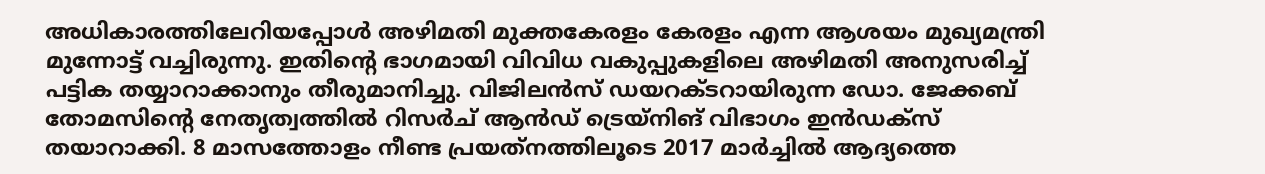അധികാരത്തിലേറിയപ്പോള്‍ അഴിമതി മുക്തകേരളം കേരളം എന്ന ആശയം മുഖ്യമന്ത്രി മുന്നോട്ട് വച്ചിരുന്നു. ഇതിന്റെ ഭാഗമായി വിവിധ വകുപ്പുകളിലെ അഴിമതി അനുസരിച്ച് പട്ടിക തയ്യാറാക്കാനും തീരുമാനിച്ചു. വിജിലന്‍സ് ഡയറക്ടറായിരുന്ന ഡോ. ജേക്കബ് തോമസിന്റെ നേതൃത്വത്തില്‍ റിസര്‍ച് ആന്‍ഡ് ട്രെയ്‌നിങ് വിഭാഗം ഇന്‍ഡക്‌സ് തയാറാക്കി. 8 മാസത്തോളം നീണ്ട പ്രയത്‌നത്തിലൂടെ 2017 മാര്‍ച്ചില്‍ ആദ്യത്തെ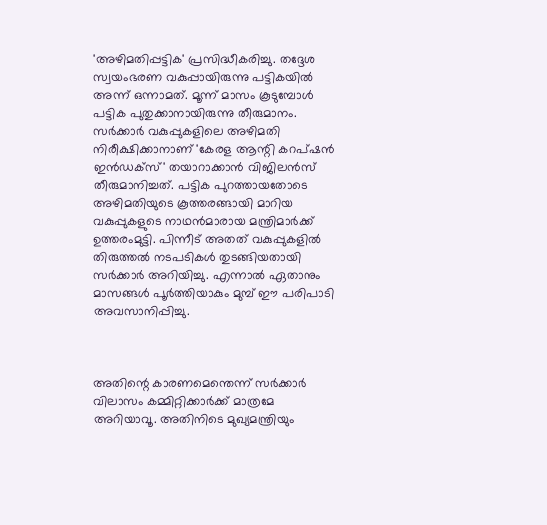'അഴിമതിപ്പട്ടിക' പ്രസിദ്ധീകരിച്ചു. തദ്ദേശ സ്വയംഭരണ വകുപ്പായിരുന്നു പട്ടികയില്‍ അന്ന് ഒന്നാമത്. മൂന്ന് മാസം കൂടുമ്പോള്‍ പട്ടിക പുതുക്കാനായിരുന്നു തീരുമാനം. സര്‍ക്കാര്‍ വകുപ്പുകളിലെ അഴിമതി നിരീക്ഷിക്കാനാണ് 'കേരള ആന്റി കറപ്ഷന്‍ ഇന്‍ഡക്‌സ്' തയാറാക്കാന്‍ വിജിലന്‍സ് തീരുമാനിച്ചത്. പട്ടിക പുറത്തായതോടെ അഴിമതിയുടെ കൂത്തരങ്ങായി മാറിയ വകുപ്പുകളുടെ നാഥന്‍മാരായ മന്ത്രിമാര്‍ക്ക് ഉത്തരംമുട്ടി. പിന്നീട് അതത് വകുപ്പുകളില്‍ തിരുത്തല്‍ നടപടികള്‍ തുടങ്ങിയതായി സര്‍ക്കാര്‍ അറിയിച്ചു. എന്നാല്‍ ഏതാനും മാസങ്ങള്‍ പൂര്‍ത്തിയാകും മുമ്പ് ഈ പരിപാടി അവസാനിപ്പിച്ചു.



അതിന്റെ കാരണമെന്തെന്ന് സര്‍ക്കാര്‍ വിലാസം കമ്മിറ്റിക്കാര്‍ക്ക് മാത്രമേ അറിയാവൂ. അതിനിടെ മുഖ്യമന്ത്രിയും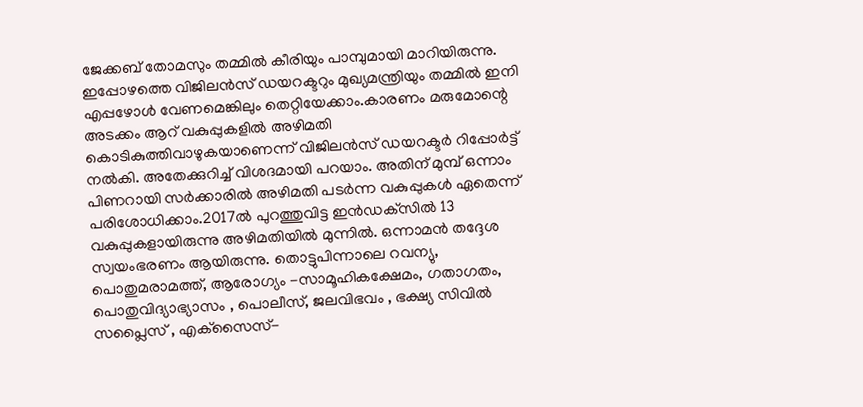ജേക്കബ് തോമസും തമ്മില്‍ കീരിയും പാമ്പുമായി മാറിയിരുന്നു. ഇപ്പോഴത്തെ വിജിലന്‍സ് ഡയറക്ടറും മുഖ്യമന്ത്രിയും തമ്മില്‍ ഇനി എപ്പഴോള്‍ വേണമെങ്കിലും തെറ്റിയേക്കാം.കാരണം മരുമോന്റെ അടക്കം ആറ് വകുപ്പുകളില്‍ അഴിമതി കൊടികുത്തിവാഴുകയാണെന്ന് വിജിലന്‍സ് ഡയറക്ടര്‍ റിപ്പോര്‍ട്ട് നല്‍കി. അതേക്കുറിച്ച് വിശദമായി പറയാം. അതിന് മുമ്പ് ഒന്നാം പിണറായി സര്‍ക്കാരില്‍ അഴിമതി പടര്‍ന്ന വകുപ്പുകള്‍ ഏതെന്ന് പരിശോധിക്കാം.2017ല്‍ പുറത്തുവിട്ട ഇന്‍ഡക്‌സില്‍ 13 വകുപ്പുകളായിരുന്നു അഴിമതിയില്‍ മുന്നില്‍. ഒന്നാമന്‍ തദ്ദേശ സ്വയംഭരണം ആയിരുന്നു. തൊട്ടുപിന്നാലെ റവന്യു, പൊതുമരാമത്ത്, ആരോഗ്യം -സാമൂഹികക്ഷേമം, ഗതാഗതം, പൊതുവിദ്യാഭ്യാസം , പൊലീസ്, ജലവിഭവം , ഭക്ഷ്യ സിവില്‍ സപ്ലൈസ് , എക്‌സൈസ്-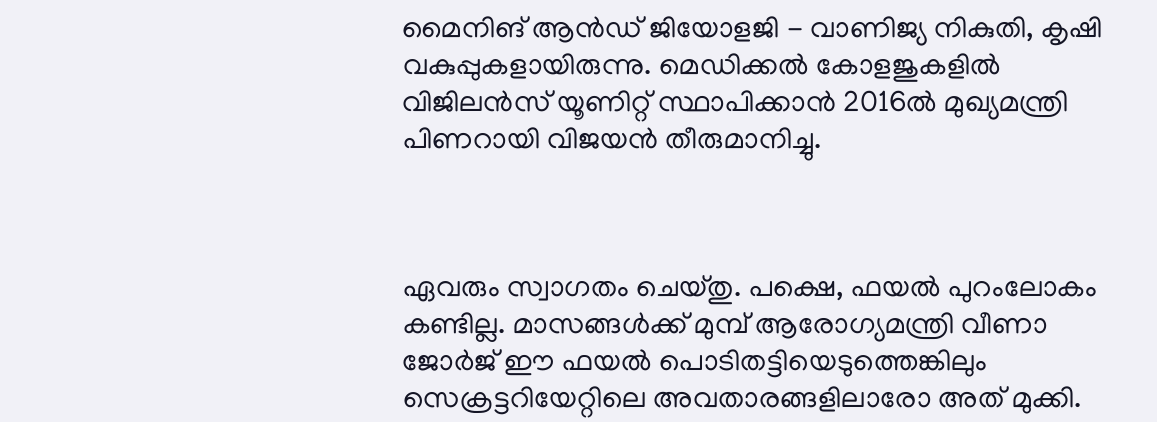മൈനിങ് ആന്‍ഡ് ജിയോളജി - വാണിജ്യ നികുതി, കൃഷി വകുപ്പുകളായിരുന്നു. മെഡിക്കല്‍ കോളജുകളില്‍ വിജിലന്‍സ് യൂണിറ്റ് സ്ഥാപിക്കാന്‍ 2016ല്‍ മുഖ്യമന്ത്രി പിണറായി വിജയന്‍ തീരുമാനിച്ചു.



ഏവരും സ്വാഗതം ചെയ്തു. പക്ഷെ, ഫയല്‍ പുറംലോകം കണ്ടില്ല. മാസങ്ങള്‍ക്ക് മുമ്പ് ആരോഗ്യമന്ത്രി വീണാ ജോര്‍ജ് ഈ ഫയല്‍ പൊടിതട്ടിയെടുത്തെങ്കിലും സെക്രട്ടറിയേറ്റിലെ അവതാരങ്ങളിലാരോ അത് മുക്കി.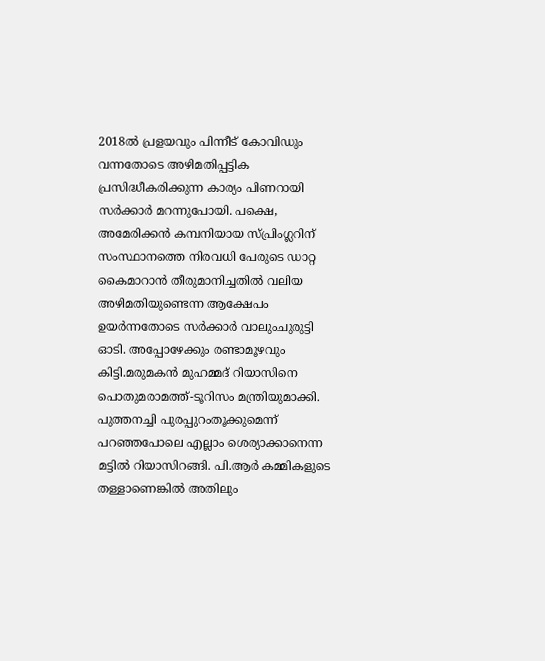2018ല്‍ പ്രളയവും പിന്നീട് കോവിഡും വന്നതോടെ അഴിമതിപ്പട്ടിക പ്രസിദ്ധീകരിക്കുന്ന കാര്യം പിണറായി സര്‍ക്കാര്‍ മറന്നുപോയി. പക്ഷെ, അമേരിക്കന്‍ കമ്പനിയായ സ്പ്രിംഗ്ലറിന് സംസ്ഥാനത്തെ നിരവധി പേരുടെ ഡാറ്റ കൈമാറാന്‍ തീരുമാനിച്ചതില്‍ വലിയ അഴിമതിയുണ്ടെന്ന ആക്ഷേപം ഉയര്‍ന്നതോടെ സര്‍ക്കാര്‍ വാലുംചുരുട്ടി ഓടി. അപ്പോഴേക്കും രണ്ടാമൂഴവും കിട്ടി.മരുമകന്‍ മുഹമ്മദ് റിയാസിനെ പൊതുമരാമത്ത്-ടൂറിസം മന്ത്രിയുമാക്കി. പുത്തനച്ചി പുരപ്പുറംതൂക്കുമെന്ന് പറഞ്ഞപോലെ എല്ലാം ശെര്യാക്കാനെന്ന മട്ടില്‍ റിയാസിറങ്ങി. പി.ആര്‍ കമ്മികളുടെ തള്ളാണെങ്കില്‍ അതിലും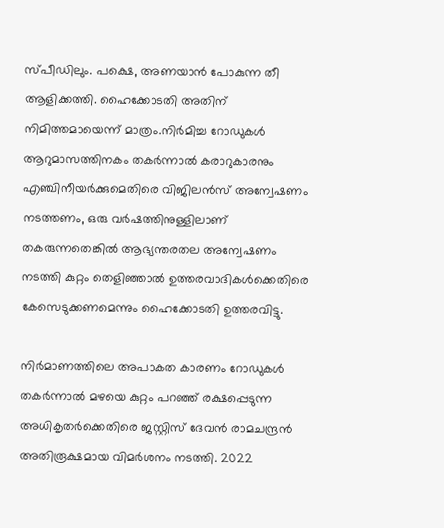സ്പീഡിലും. പക്ഷെ, അണയാന്‍ പോകുന്ന തീ ആളിക്കത്തി. ഹൈക്കോടതി അതിന് നിമിത്തമായെന്ന് മാത്രം.നിര്‍മിച്ച റോഡുകള്‍ ആറുമാസത്തിനകം തകര്‍ന്നാല്‍ കരാറുകാരനും എഞ്ചിനീയര്‍ക്കുമെതിരെ വിജിലന്‍സ് അന്വേഷണം നടത്തണം, ഒരു വര്‍ഷത്തിനുള്ളിലാണ് തകരുന്നതെങ്കില്‍ ആഭ്യന്തരതല അന്വേഷണം നടത്തി കുറ്റം തെളിഞ്ഞാല്‍ ഉത്തരവാദികള്‍ക്കെതിരെ കേസെടുക്കണമെന്നും ഹൈക്കോടതി ഉത്തരവിട്ടു.

നിര്‍മാണത്തിലെ അപാകത കാരണം റോഡുകള്‍ തകര്‍ന്നാല്‍ മഴയെ കുറ്റം പറഞ്ഞ് രക്ഷപ്പെടുന്ന അധികൃതര്‍ക്കെതിരെ ജസ്റ്റിസ് ദേവന്‍ രാമചന്ദ്രന്‍ അതിരൂക്ഷമായ വിമര്‍ശനം നടത്തി. 2022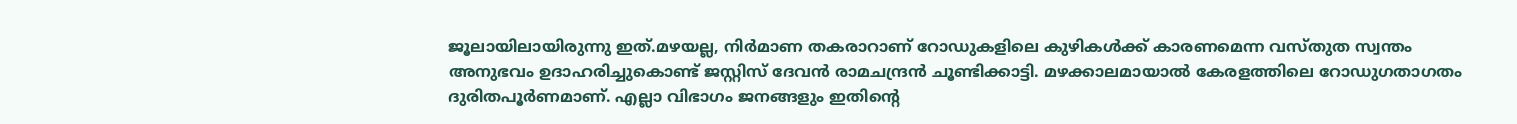ജൂലായിലായിരുന്നു ഇത്.മഴയല്ല, നിര്‍മാണ തകരാറാണ് റോഡുകളിലെ കുഴികള്‍ക്ക് കാരണമെന്ന വസ്തുത സ്വന്തം അനുഭവം ഉദാഹരിച്ചുകൊണ്ട് ജസ്റ്റിസ് ദേവന്‍ രാമചന്ദ്രന്‍ ചൂണ്ടിക്കാട്ടി. മഴക്കാലമായാല്‍ കേരളത്തിലെ റോഡുഗതാഗതം ദുരിതപൂര്‍ണമാണ്. എല്ലാ വിഭാഗം ജനങ്ങളും ഇതിന്റെ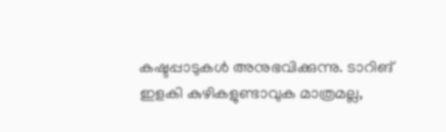കഷ്ടപ്പാടുകള്‍ അനുഭവിക്കുന്നു. ടാറിങ് ഇളകി കുഴികളുണ്ടാവുക മാത്രമല്ല,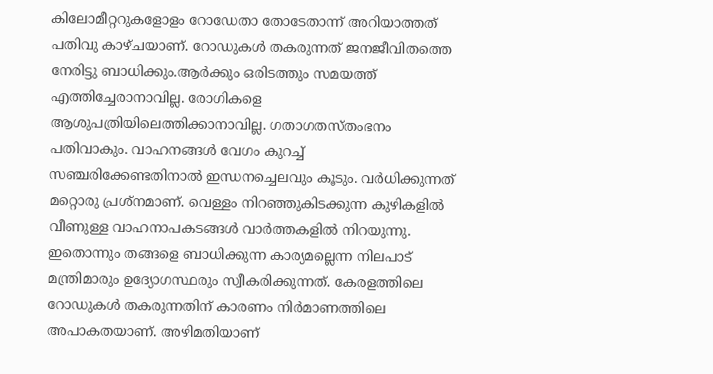കിലോമീറ്ററുകളോളം റോഡേതാ തോടേതാന്ന് അറിയാത്തത് പതിവു കാഴ്ചയാണ്. റോഡുകള്‍ തകരുന്നത് ജനജീവിതത്തെ നേരിട്ടു ബാധിക്കും.ആര്‍ക്കും ഒരിടത്തും സമയത്ത് എത്തിച്ചേരാനാവില്ല. രോഗികളെ ആശുപത്രിയിലെത്തിക്കാനാവില്ല. ഗതാഗതസ്തംഭനം പതിവാകും. വാഹനങ്ങള്‍ വേഗം കുറച്ച് സഞ്ചരിക്കേണ്ടതിനാല്‍ ഇന്ധനച്ചെലവും കൂടും. വര്‍ധിക്കുന്നത് മറ്റൊരു പ്രശ്നമാണ്. വെള്ളം നിറഞ്ഞുകിടക്കുന്ന കുഴികളില്‍ വീണുള്ള വാഹനാപകടങ്ങള്‍ വാര്‍ത്തകളില്‍ നിറയുന്നു. ഇതൊന്നും തങ്ങളെ ബാധിക്കുന്ന കാര്യമല്ലെന്ന നിലപാട് മന്ത്രിമാരും ഉദ്യോഗസ്ഥരും സ്വീകരിക്കുന്നത്. കേരളത്തിലെ റോഡുകള്‍ തകരുന്നതിന് കാരണം നിര്‍മാണത്തിലെ അപാകതയാണ്. അഴിമതിയാണ്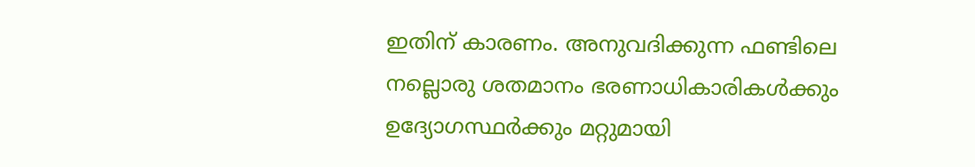ഇതിന് കാരണം. അനുവദിക്കുന്ന ഫണ്ടിലെ നല്ലൊരു ശതമാനം ഭരണാധികാരികള്‍ക്കും ഉദ്യോഗസ്ഥര്‍ക്കും മറ്റുമായി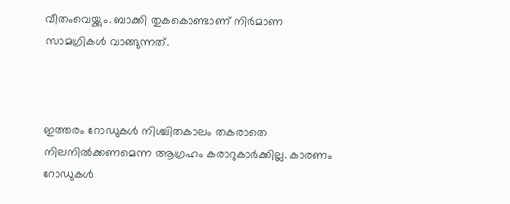വീതംവെയ്ക്കും. ബാക്കി തുകകൊണ്ടാണ് നിര്‍മാണ സാമഗ്രികള്‍ വാങ്ങുന്നത്.



ഇത്തരം റോഡുകള്‍ നിശ്ചിതകാലം തകരാതെ നിലനില്‍ക്കണമെന്ന ആഗ്രഹം കരാറുകാര്‍ക്കില്ല. കാരണം റോഡുകള്‍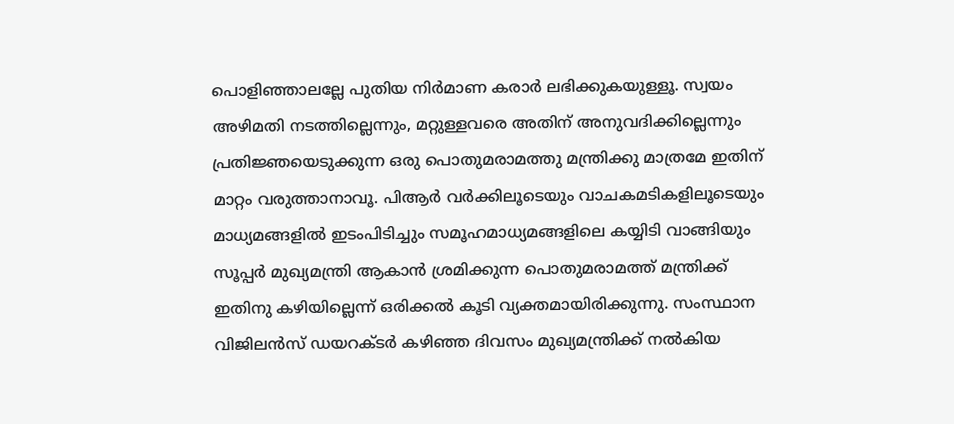പൊളിഞ്ഞാലല്ലേ പുതിയ നിര്‍മാണ കരാര്‍ ലഭിക്കുകയുള്ളൂ. സ്വയം അഴിമതി നടത്തില്ലെന്നും, മറ്റുള്ളവരെ അതിന് അനുവദിക്കില്ലെന്നും പ്രതിജ്ഞയെടുക്കുന്ന ഒരു പൊതുമരാമത്തു മന്ത്രിക്കു മാത്രമേ ഇതിന് മാറ്റം വരുത്താനാവൂ. പിആര്‍ വര്‍ക്കിലൂടെയും വാചകമടികളിലൂടെയും മാധ്യമങ്ങളില്‍ ഇടംപിടിച്ചും സമൂഹമാധ്യമങ്ങളിലെ കയ്യിടി വാങ്ങിയും സൂപ്പര്‍ മുഖ്യമന്ത്രി ആകാന്‍ ശ്രമിക്കുന്ന പൊതുമരാമത്ത് മന്ത്രിക്ക് ഇതിനു കഴിയില്ലെന്ന് ഒരിക്കല്‍ കൂടി വ്യക്തമായിരിക്കുന്നു. സംസ്ഥാന വിജിലന്‍സ് ഡയറക്ടര്‍ കഴിഞ്ഞ ദിവസം മുഖ്യമന്ത്രിക്ക് നല്‍കിയ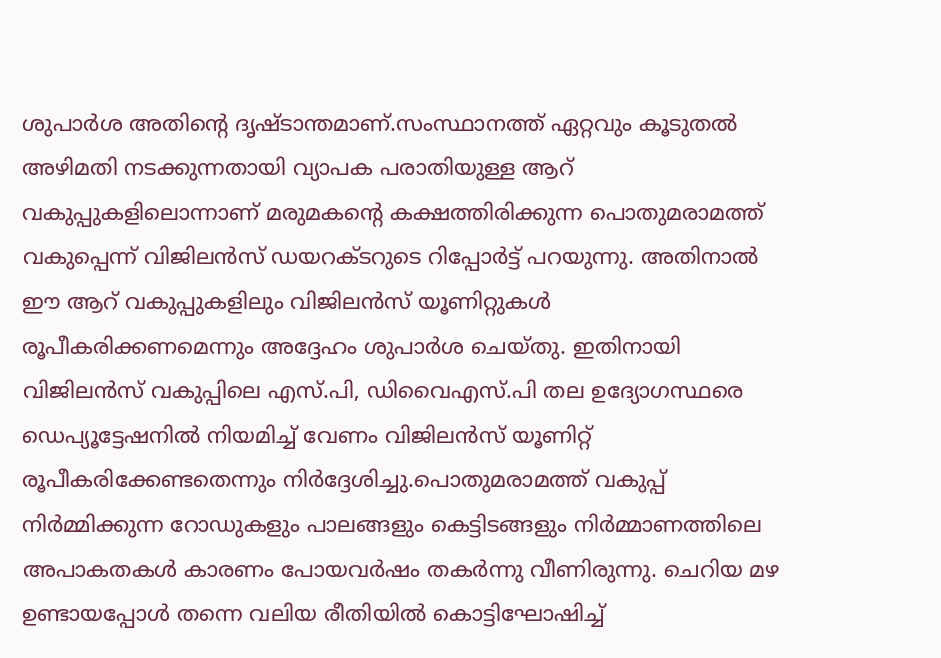ശുപാര്‍ശ അതിന്റെ ദൃഷ്ടാന്തമാണ്.സംസ്ഥാനത്ത് ഏറ്റവും കൂടുതല്‍ അഴിമതി നടക്കുന്നതായി വ്യാപക പരാതിയുള്ള ആറ് വകുപ്പുകളിലൊന്നാണ് മരുമകന്റെ കക്ഷത്തിരിക്കുന്ന പൊതുമരാമത്ത് വകുപ്പെന്ന് വിജിലന്‍സ് ഡയറക്ടറുടെ റിപ്പോര്‍ട്ട് പറയുന്നു. അതിനാല്‍ ഈ ആറ് വകുപ്പുകളിലും വിജിലന്‍സ് യൂണിറ്റുകള്‍ രൂപീകരിക്കണമെന്നും അദ്ദേഹം ശുപാര്‍ശ ചെയ്തു. ഇതിനായി വിജിലന്‍സ് വകുപ്പിലെ എസ്.പി, ഡിവൈഎസ്.പി തല ഉദ്യോഗസ്ഥരെ ഡെപ്യൂട്ടേഷനില്‍ നിയമിച്ച് വേണം വിജിലന്‍സ് യൂണിറ്റ് രൂപീകരിക്കേണ്ടതെന്നും നിര്‍ദ്ദേശിച്ചു.പൊതുമരാമത്ത് വകുപ്പ് നിര്‍മ്മിക്കുന്ന റോഡുകളും പാലങ്ങളും കെട്ടിടങ്ങളും നിര്‍മ്മാണത്തിലെ അപാകതകള്‍ കാരണം പോയവര്‍ഷം തകര്‍ന്നു വീണിരുന്നു. ചെറിയ മഴ ഉണ്ടായപ്പോള്‍ തന്നെ വലിയ രീതിയില്‍ കൊട്ടിഘോഷിച്ച്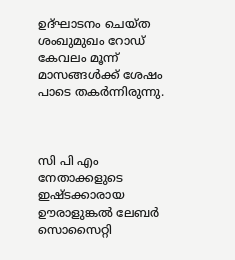ഉദ്ഘാടനം ചെയ്ത ശംഖുമുഖം റോഡ് കേവലം മൂന്ന് മാസങ്ങള്‍ക്ക് ശേഷം പാടെ തകര്‍ന്നിരുന്നു.



സി പി എം നേതാക്കളുടെ ഇഷ്ടക്കാരായ ഊരാളുങ്കല്‍ ലേബര്‍ സൊസൈറ്റി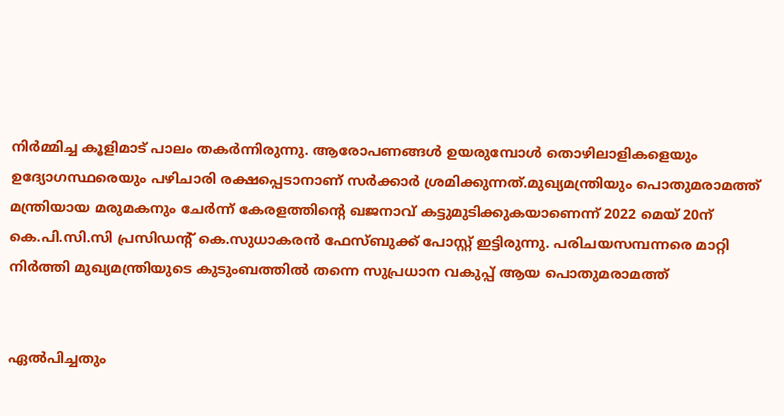നിര്‍മ്മിച്ച കൂളിമാട് പാലം തകര്‍ന്നിരുന്നു. ആരോപണങ്ങള്‍ ഉയരുമ്പോള്‍ തൊഴിലാളികളെയും ഉദ്യോഗസ്ഥരെയും പഴിചാരി രക്ഷപ്പെടാനാണ് സര്‍ക്കാര്‍ ശ്രമിക്കുന്നത്.മുഖ്യമന്ത്രിയും പൊതുമരാമത്ത് മന്ത്രിയായ മരുമകനും ചേര്‍ന്ന് കേരളത്തിന്റെ ഖജനാവ് കട്ടുമുടിക്കുകയാണെന്ന് 2022 മെയ് 20ന് കെ.പി.സി.സി പ്രസിഡന്റ് കെ.സുധാകരന്‍ ഫേസ്ബുക്ക് പോസ്റ്റ് ഇട്ടിരുന്നു. പരിചയസമ്പന്നരെ മാറ്റി നിര്‍ത്തി മുഖ്യമന്ത്രിയുടെ കുടുംബത്തില്‍ തന്നെ സുപ്രധാന വകുപ്പ് ആയ പൊതുമരാമത്ത്


ഏല്‍പിച്ചതും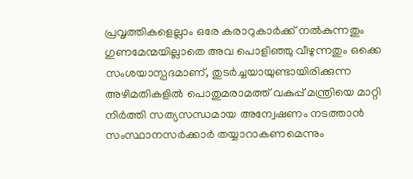പ്രവൃത്തികളെല്ലാം ഒരേ കരാറുകാര്‍ക്ക് നല്‍കുന്നതും ഗുണമേന്മയില്ലാതെ അവ പൊളിഞ്ഞു വീഴുന്നതും ഒക്കെ സംശയാസ്പദമാണ്, തുടര്‍ച്ചയായുണ്ടായിരിക്കുന്ന അഴിമതികളില്‍ പൊതുമരാമത്ത് വകുപ്പ് മന്ത്രിയെ മാറ്റി നിര്‍ത്തി സത്യസന്ധമായ അന്വേഷണം നടത്താന്‍ സംസ്ഥാനസര്‍ക്കാര്‍ തയ്യാറാകണമെന്നും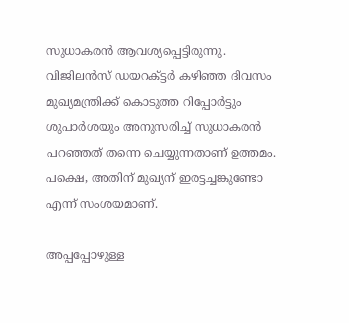സുധാകരന്‍ ആവശ്യപ്പെട്ടിരുന്നു. വിജിലന്‍സ് ഡയറക്ട്ടര്‍ കഴിഞ്ഞ ദിവസം മുഖ്യമന്ത്രിക്ക് കൊടുത്ത റിപ്പോര്‍ട്ടും ശുപാര്‍ശയും അനുസരിച്ച് സുധാകരന്‍ പറഞ്ഞത് തന്നെ ചെയ്യുന്നതാണ് ഉത്തമം. പക്ഷെ, അതിന് മുഖ്യന് ഇരട്ടച്ചങ്കുണ്ടോ എന്ന് സംശയമാണ്.

അപ്പപ്പോഴുള്ള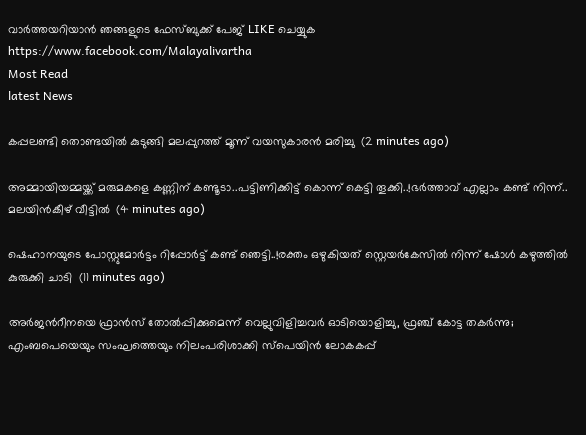വാര്‍ത്തയറിയാന്‍ ഞങ്ങളുടെ ഫേസ്‌ബുക്ക്‌ പേജ് LIKE ചെയ്യുക
https://www.facebook.com/Malayalivartha
Most Read
latest News

കപ്പലണ്ടി തൊണ്ടയിൽ കുടുങ്ങി മലപ്പുറത്ത് മൂന്ന് വയസുകാരൻ മരിച്ചു  (2 minutes ago)

അമ്മായിയമ്മയ്ക്ക് മരുമകളെ കണ്ണിന് കണ്ടൂടാ..പട്ടിണിക്കിട്ട് കൊന്ന് കെട്ടി തൂക്കി..!ഭർത്താവ് എല്ലാം കണ്ട് നിന്ന്.. മലയിൻകീഴ് വീട്ടിൽ  (4 minutes ago)

ഷെഹാനയുടെ പോസ്റ്റുമോര്‍ട്ടം റിപ്പോര്‍ട്ട് കണ്ട് ഞെട്ടി..!രക്തം ഒഴുകിയത് സ്റ്റെയര്‍കേസില്‍ നിന്ന് ഷോൾ കഴുത്തിൽ കുരുക്കി ചാടി  (11 minutes ago)

അർജൻറീനയെ ഫ്രാൻസ് തോൽപ്പിക്കുമെന്ന് വെല്ലുവിളിച്ചവർ ഓടിയൊളിച്ചു, ഫ്രഞ്ച് കോട്ട തകർന്നു; എംബപെയെയും സംഘത്തെയും നിലംപരിശാക്കി സ്പെയിൻ ലോകകപ്പ്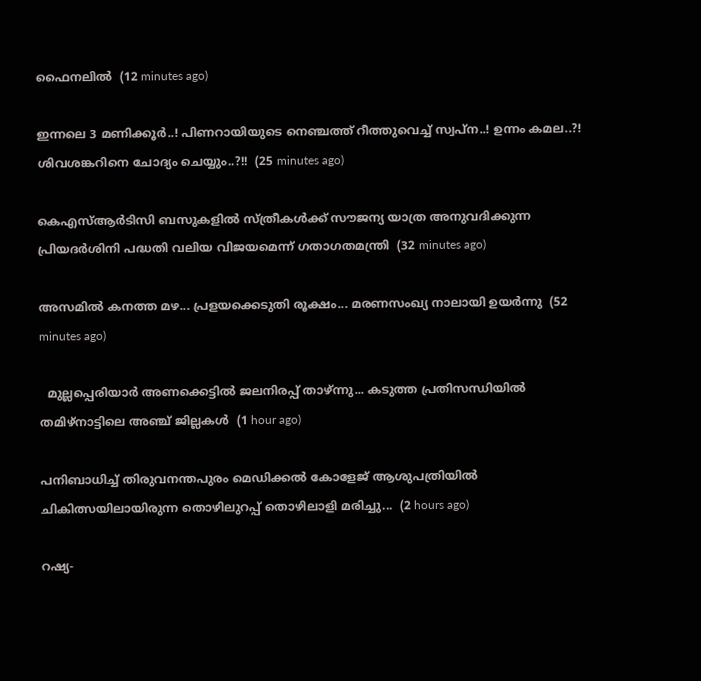ഫൈനലിൽ  (12 minutes ago)

ഇന്നലെ 3 മണിക്കൂർ..! പിണറായിയുടെ നെഞ്ചത്ത് റീത്തുവെച്ച് സ്വപ്ന..! ഉന്നം കമല..?! ശിവശങ്കറിനെ ചോദ്യം ചെയ്യും..?!!  (25 minutes ago)

കെഎസ്‌ആർടിസി ബസുകളിൽ സ്‌ത്രീകൾക്ക് സൗജന്യ യാത്ര അനുവദിക്കുന്ന പ്രിയദർശിനി പദ്ധതി വലിയ വിജയമെന്ന് ഗതാഗതമന്ത്രി  (32 minutes ago)

അസമിൽ കനത്ത മഴ... പ്രളയക്കെടുതി രൂക്ഷം... മരണസംഖ്യ നാലായി ഉയർന്നു  (52 minutes ago)

  മുല്ലപ്പെരിയാർ അണക്കെട്ടിൽ ജലനിരപ്പ് താഴ്ന്നു... കടുത്ത പ്രതിസന്ധിയിൽ തമിഴ്നാട്ടിലെ അഞ്ച് ജില്ലകൾ  (1 hour ago)

പനിബാധിച്ച് തിരുവനന്തപുരം മെഡിക്കൽ കോളേജ് ആശുപത്രിയിൽ ചികിത്സയിലായിരുന്ന തൊഴിലുറപ്പ് തൊഴിലാളി മരിച്ചു...  (2 hours ago)

റഷ്യ-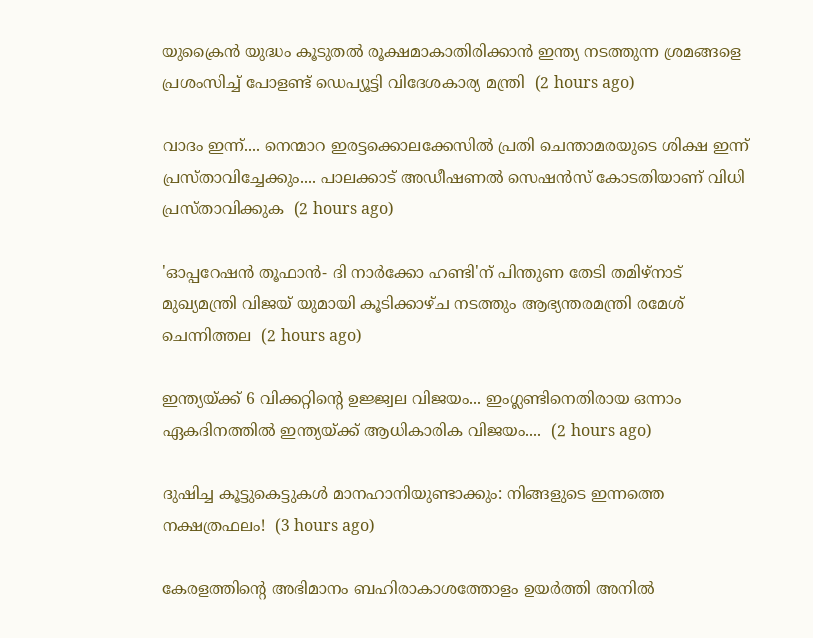യുക്രൈൻ യുദ്ധം കൂടുതൽ രൂക്ഷമാകാതിരിക്കാൻ ഇന്ത്യ നടത്തുന്ന ശ്രമങ്ങളെ പ്രശംസിച്ച് പോളണ്ട് ഡെപ്യൂട്ടി വിദേശകാര്യ മന്ത്രി  (2 hours ago)

വാദം ഇന്ന്.... നെന്മാറ ഇരട്ടക്കൊലക്കേസിൽ പ്രതി ചെന്താമരയുടെ ശിക്ഷ ഇന്ന് പ്രസ്താവിച്ചേക്കും.... പാലക്കാട് അഡീഷണൽ സെഷൻസ് കോടതിയാണ് വിധി പ്രസ്താവിക്കുക  (2 hours ago)

'ഓപ്പറേഷന്‍ തൂഫാന്‍- ദി നാര്‍ക്കോ ഹണ്ടി'ന് പിന്തുണ തേടി തമിഴ്‌നാട് മുഖ്യമന്ത്രി വിജയ് യുമായി കൂടിക്കാഴ്ച നടത്തും ആഭ്യന്തരമന്ത്രി രമേശ് ചെന്നിത്തല  (2 hours ago)

ഇന്ത്യയ്ക്ക് 6 വിക്കറ്റിന്റെ ഉജ്ജ്വല വിജയം... ഇംഗ്ലണ്ടിനെതിരായ ഒന്നാം ഏകദിനത്തിൽ ഇന്ത്യയ്ക്ക് ആധികാരിക വിജയം....  (2 hours ago)

ദുഷിച്ച കൂട്ടുകെട്ടുകൾ മാനഹാനിയുണ്ടാക്കും: നിങ്ങളുടെ ഇന്നത്തെ നക്ഷത്രഫലം!  (3 hours ago)

കേരളത്തിന്റെ അഭിമാനം ബഹിരാകാശത്തോളം ഉയർത്തി അനിൽ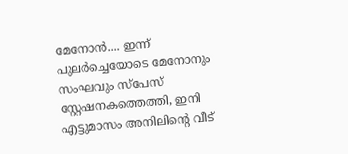മേനോൻ.... ഇന്ന് പുലർച്ചെയോടെ മേനോനും സംഘവും സ്‌പേസ് സ്റ്റേഷനകത്തെത്തി, ഇനി എട്ടുമാസം അനിലിന്റെ വീട്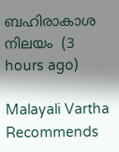ബഹിരാകാശ നിലയം  (3 hours ago)

Malayali Vartha Recommends